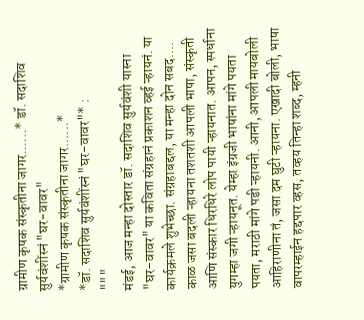ग्रामीण कृषक संस्कृतीना जागर......* डॉ. सदाशिव सुर्यवंशींस्नं "घर-वावर"
*ग्रामीण कृषक संस्कृतीना जागर......*
*डॉ. सदाशिव सुर्यवंशींस्नं "घर-वावर"* :
"""
मंडई, आज मन्हा दोस्तार डॉ. सदाशिव सुर्यवंशी यास्ना "घर-वावर" या कविता संग्रहानं प्रकाशन व्हई ऱ्हायनं. या कार्यक्रमले शुभेच्छा. संग्रहाबद्दल, या मन्हा दोन सबद....
काळ जसा बदली ऱ्हायना तशतशी आपली भाषा, संस्कृती आणि संस्कार धिरधिरे लोप पायी ऱ्हायनात. आपन, स्पर्धाना युगम्हा जगी ऱ्हायनूत. येम्हा इंग्रजी भाषांना मांगे पयता पयता, मराठी मांगे पडी ऱ्हायनी. आनी, आपली मायबोली आहिराणीना तं, जसा दम घुटी ऱ्हायना. एखादी बोली, भाषा वापरम्हाईन हद्दपार व्हस, तव्हय तिन्हा शब्द, म्हनी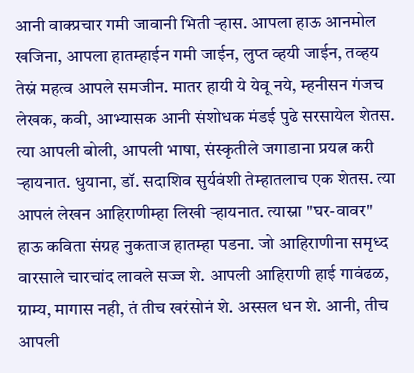आनी वाक्प्रचार गमी जावानी भिती ऱ्हास. आपला हाऊ आनमोल खजिना, आपला हातम्हाईन गमी जाईन, लुप्त व्हयी जाईन, तव्हय तेस्नं महत्व आपले समजीन. मातर हायी ये येवू नये, म्हनीसन गंजच लेखक, कवी, आभ्यासक आनी संशोधक मंडई पुढे सरसायेल शेतस. त्या आपली बोली, आपली भाषा, संस्कृतीले जगाडाना प्रयत्न करी ऱ्हायनात. धुयाना, डॉ. सदाशिव सुर्यवंशी तेम्हातलाच एक शेतस. त्या आपलं लेखन आहिराणीम्हा लिखी ऱ्हायनात. त्यास्ना "घर-वावर" हाऊ कविता संग्रह नुकताज हातम्हा पडना. जो आहिराणीना समृध्द वारसाले चारचांद लावले सज्ज शे. आपली आहिराणी हाई गावंढळ, ग्राम्य, मागास नही, तं तीच खरंसोनं शे. अस्सल धन शे. आनी, तीच आपली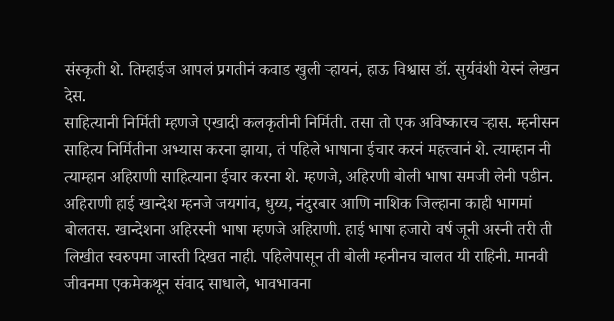संस्कृती शे. तिम्हाईज आपलं प्रगतीनं कवाड खुली ऱ्हायनं, हाऊ विश्वास डॉ. सुर्यवंशी येस्नं लेखन देस.
साहित्यानी निर्मिती म्हणजे एखादी कलकृतीनी निर्मिती. तसा तो एक अविष्कारच ऱ्हास. म्हनीसन साहित्य निर्मितीना अभ्यास करना झाया, तं पहिले भाषाना ईचार करनं महत्त्वानं शे. त्याम्हान नी त्याम्हान अहिराणी साहित्याना ईचार करना शे. म्हणजे, अहिरणी बोली भाषा समजी लेनी पडीन. अहिराणी हाई खान्देश म्हनजे जयगांव, धुय्य, नंदुरबार आणि नाशिक जिल्हाना काही भागमां बोलतस. खान्देशना अहिरस्नी भाषा म्हणजे अहिराणी. हाई भाषा हजारो वर्ष जूनी अस्नी तरी ती लिखीत स्वरुपमा जास्ती दिखत नाही. पहिलेपासून ती बोली म्हनीनच चालत यी राहिनी. मानवी जीवनमा एकमेकथून संवाद साधाले, भावभावना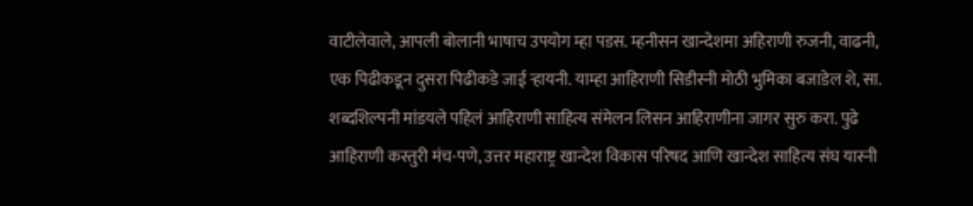वाटीलेवाले, आपली बोलानी भाषाच उपयोग म्हा पडस. म्हनीसन खान्देशमा अहिराणी रुजनी, वाढनी, एक पिढीकडून दुसरा पिढीकडे जाई ऱ्हायनी. याम्हा आहिराणी सिडीस्नी मोठी भुमिका बजाडेल शे, सा. शब्दशिल्पनी मांडयले पहिलं आहिराणी साहित्य संमेलन लिसन आहिराणीना जागर सुरु करा. पुढे आहिराणी कस्तुरी मंच-पणे, उत्तर महाराष्ट्र खान्देश विकास परिषद आणि खान्देश साहित्य संघ यास्नी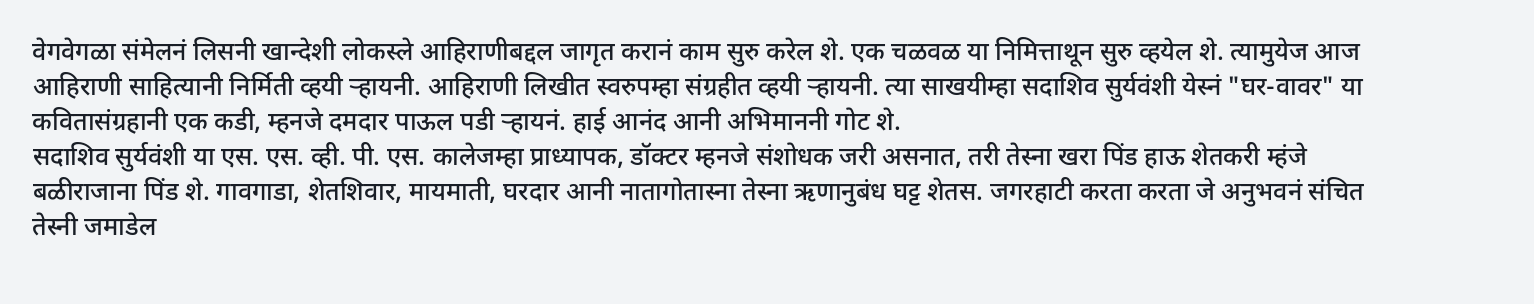वेगवेगळा संमेलनं लिसनी खान्देशी लोकस्ले आहिराणीबद्दल जागृत करानं काम सुरु करेल शे. एक चळवळ या निमित्ताथून सुरु व्हयेल शे. त्यामुयेज आज आहिराणी साहित्यानी निर्मिती व्हयी ऱ्हायनी. आहिराणी लिखीत स्वरुपम्हा संग्रहीत व्हयी ऱ्हायनी. त्या साखयीम्हा सदाशिव सुर्यवंशी येस्नं "घर-वावर" या कवितासंग्रहानी एक कडी, म्हनजे दमदार पाऊल पडी ऱ्हायनं. हाई आनंद आनी अभिमाननी गोट शे.
सदाशिव सुर्यवंशी या एस. एस. व्ही. पी. एस. कालेजम्हा प्राध्यापक, डॉक्टर म्हनजे संशोधक जरी असनात, तरी तेस्ना खरा पिंड हाऊ शेतकरी म्हंजे बळीराजाना पिंड शे. गावगाडा, शेतशिवार, मायमाती, घरदार आनी नातागोतास्ना तेस्ना ऋणानुबंध घट्ट शेतस. जगरहाटी करता करता जे अनुभवनं संचित तेस्नी जमाडेल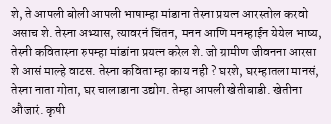शे, ते आपली बोली आपली भाषाम्हा मांडाना तेस्ना प्रयत्न आरस्तोल करवो असाच शे. तेस्ना अभ्यास, त्यावरनं चिंतन, मनन आणि मनम्हाईन येयेल भाष्य, तेस्नी कवितास्ना रुपम्हा मांडांना प्रयत्न करेल शे. जो ग्रामीण जीवनना आरसा शे आसं माल्हे वाटस. तेस्ना कविता म्हा काय नही ? घरशे, घरम्हातला मानसं, तेस्ना नाता गोता, घर चालाडाना उद्योग. तेम्हा आपली खेतीबाडी. खेतीना औजारं. कृषी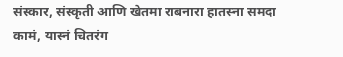संस्कार, संस्कृती आणि खेतमा राबनारा हातस्ना समदा कामं, यास्नं चितरंग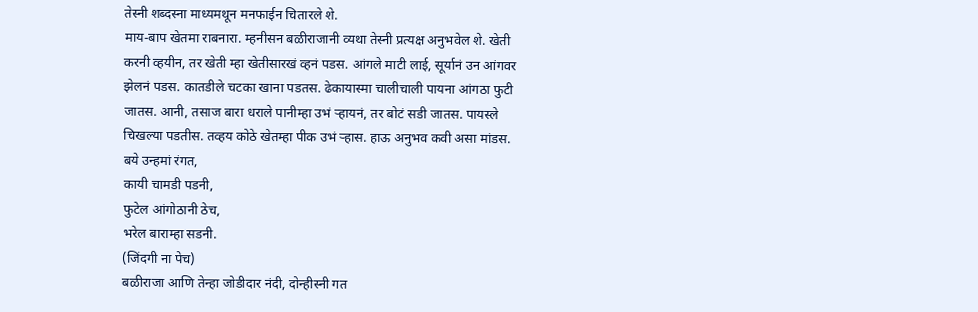तेस्नी शब्दस्ना माध्यमथून मनफाईन चितारले शे.
माय-बाप खेतमा राबनारा. म्हनीसन बळीराजानी व्यथा तेस्नी प्रत्यक्ष अनुभवेल शे. खेती करनी व्हयीन, तर खेती म्हा खेतीसारखं व्हनं पडस. आंगले माटी लाई, सूर्यानं उन आंगवर झेलनं पडस. कातडीले चटका खाना पडतस. ढेकायास्मा चालीचाली पायना आंगठा फुटी जातस. आनी, तसाज बारा धराले पानीम्हा उभं ऱ्हायनं, तर बोटं सडी जातस. पायस्ले चिखल्या पडतीस. तव्हय कोठे खेतम्हा पीक उभं ऱ्हास. हाऊ अनुभव कवी असा मांडस.
बये उन्हमां रंगत,
कायी चामडी पडनी,
फुटेल आंगोठानी ठेच,
भरेल बाराम्हा सडनी.
(जिंदगी ना पेच)
बळीराजा आणि तेन्हा जोडीदार नंदी, दोन्हीस्नी गत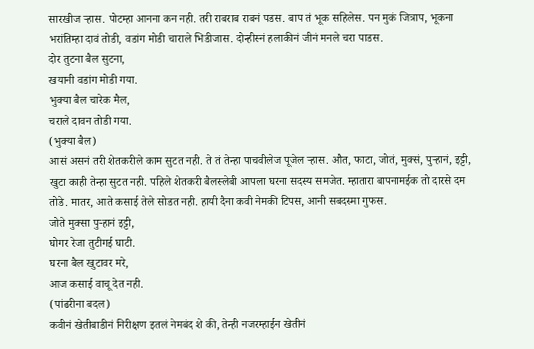सारखीज ऱ्हास. पोटम्हा आनना कन नही. तरी राबराब राबनं पडस. बाप तं भूक सहिलेस. पन मुकं जित्राप, भूकना भरांतिम्हा दावं तोडी, वडांग मोडी चाराले भिडीजास. दोन्हीस्नं हलाकीनं जीनं मनले चरा पाडस.
दोर तुटना बैल सुटना,
खयानी वडांग मोडी गया.
भुक्या बैल चारेक मैल,
चराले दावन तोडी गया.
(भुक्या बैल)
आसं असनं तरी शेतकरीले काम सुटत नही. ते तं तेन्हा पाचवीलेज पूजेल ऱ्हास. औत, फाटा, जोतं, मुक्सं, पुऱ्हानं, इट्टी, खुटा काही तेन्हा सुटत नही. पहिले शेतकरी बैलस्लेबी आपला घरना सदस्य समजेत. म्हातारा बापनामईक तो दारसे दम तोडे. मातर, आते कसाई तेले सोडत नही. हायी दैना कवी नेमकी टिपस, आनी सबदस्मा गुफस.
जोते मुक्सा पुऱ्हानं इट्टी,
घोगर रेजा तुटीगई घाटी.
घरना बैल खुटावर मरे,
आज कसाई वाचू देत नही.
(पांढरीना बदल)
कवीनं खेतीबाडीनं निरीक्षण इतलं नेमबंद शे की, तेन्ही नजरम्हाईन खेतीनं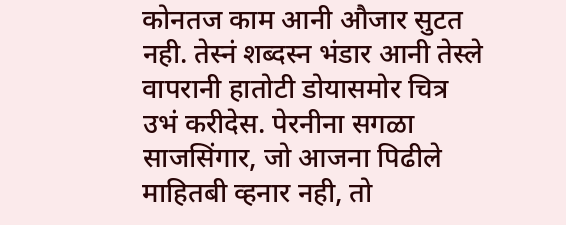कोनतज काम आनी औजार सुटत नही. तेस्नं शब्दस्न भंडार आनी तेस्ले वापरानी हातोटी डोयासमोर चित्र उभं करीदेस. पेरनीना सगळा साजसिंगार, जो आजना पिढीले माहितबी व्हनार नही, तो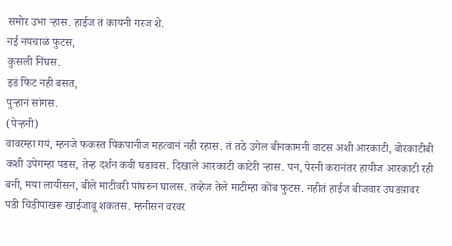समोर उभा ऱ्हास. हाईज तं कायनी गरज शे.
नई नयचाळं फुटस,
कुसली निंघस.
इडं फिट नही बसत,
पुऱ्हानं सांगस.
(पेऱ्हनी)
वावरम्हा गयं, म्हनजे फकस्त पिकपानीज महत्वानं नही रहास. तं तठे उगेल बीनकामनी वाटस अशी आरकाटी, बोरकाटीबी कशी उपेगम्हा पडस, तेन्ह दर्शन कवी घडावस. दिखाले आरकाटी काटेरी ऱ्हास. पन, पेरनी करानंतर हायीज आरकाटी रही बनी, मया लायीसन, बीले माटीवरी पांघरुन घालस. तव्हेज तेले माटीम्हा कोंब फुटस. नहीतं हाईज बीजवार उघडय़ावर पडी चिडीपाखरू खाईजावू शकतस. म्हनीसन वरवर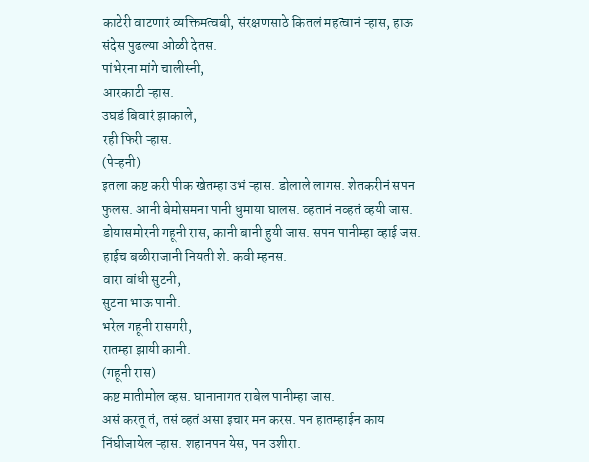काटेरी वाटणारं व्यक्तिमत्वबी, संरक्षणसाठे कितलं महत्वानं ऱ्हास, हाऊ संदेस पुढल्या ओळी देतस.
पांभेरना मांगे चालीस्नी,
आरकाटी ऱ्हास.
उघडं बिवारं झाकाले,
रही फिरी ऱ्हास.
(पेऱ्हनी)
इतला कष्ट करी पीक खेतम्हा उभं ऱ्हास. डोलाले लागस. शेतकरीनं सपन फुलस. आनी बेमोसमना पानी धुमाया घालस. व्हतानं नव्हतं व्हयी जास. डोयासमोरनी गहूनी रास, कानी बानी हुयी जास. सपन पानीम्हा व्हाई जस. हाईच बळीराजानी नियती शे. कवी म्हनस.
वारा वांधी सुटनी,
सुटना भाऊ पानी.
भरेल गहूनी रासगरी,
रातम्हा झायी कानी.
(गहूनी रास)
कष्ट मातीमोल व्हस. घानानागत राबेल पानीम्हा जास.
असं करतू तं, तसं व्हतं असा इचार मन करस. पन हातम्हाईन काय निंघीजायेल ऱ्हास. शहानपन येस, पन उशीरा.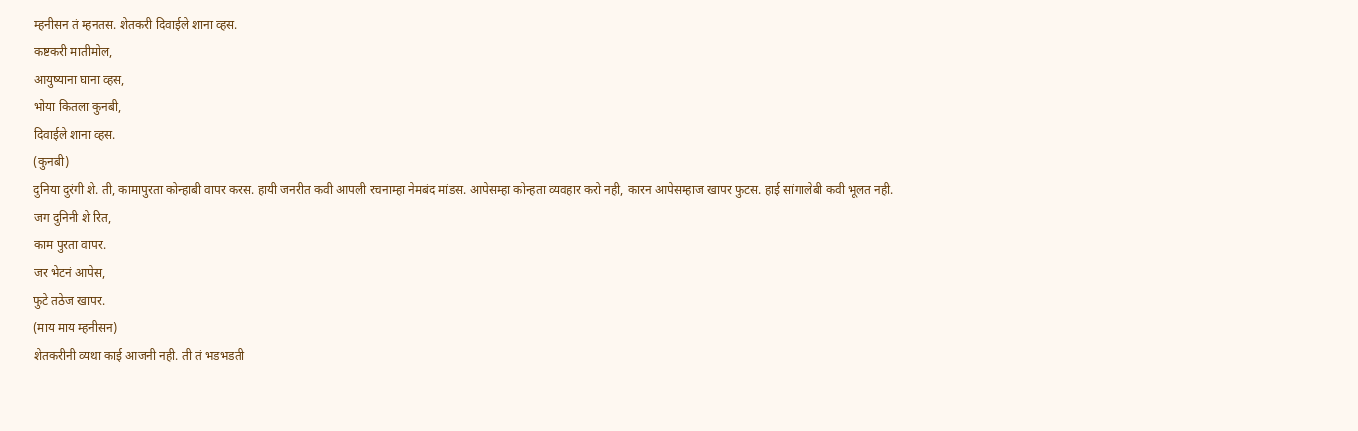म्हनीसन तं म्हनतस. शेतकरी दिवाईले शाना व्हस.
कष्टकरी मातीमोल,
आयुष्याना घाना व्हस,
भोया कितला कुनबी,
दिवाईले शाना व्हस.
(कुनबी)
दुनिया दुरंगी शे. ती, कामापुरता कोन्हाबी वापर करस. हायी जनरीत कवी आपली रचनाम्हा नेमबंद मांडस. आपेसम्हा कोन्हता व्यवहार करो नही, कारन आपेसम्हाज खापर फुटस. हाई सांगालेबी कवी भूलत नही.
जग दुनिनी शे रित,
काम पुरता वापर.
जर भेटनं आपेस,
फुटे तठेज खापर.
(माय माय म्हनीसन)
शेतकरीनी व्यथा काई आजनी नही. ती तं भडभडती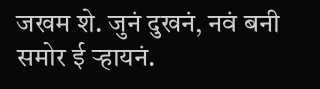जखम शे. जुनं दुखनं, नवं बनी समोर ई ऱ्हायनं.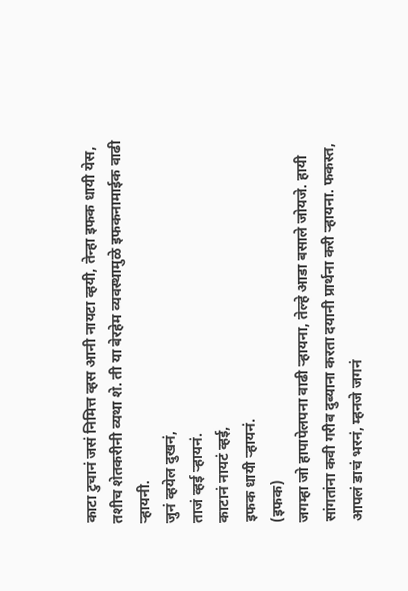काटा टुचानं जसं निमित्त व्हस आनी नायटा व्हयी, तेन्हा इफक धायी येस, तशीच शेतकरीनी व्यथा शे. ती या बेरहेम व्यवस्थामुळे इफकनामाईक वाढी ऱ्हायनी.
जुनं व्हयेल दुखनं,
ताजं व्हई ऱ्हायनं.
काटानं नायटं व्हई,
इफक धायी ऱ्हायनं.
(इफक)
जगम्हा जो हापापेलपना वाढी ऱ्हायना, तेल्हे आडा बसाले जोयजे. हायी सांगतांना कवी गरीब दुब्याना करता दयानी प्रार्थना करी ऱ्हायना. फकस्त, आपलं डाचं भरनं, म्हनजे जगनं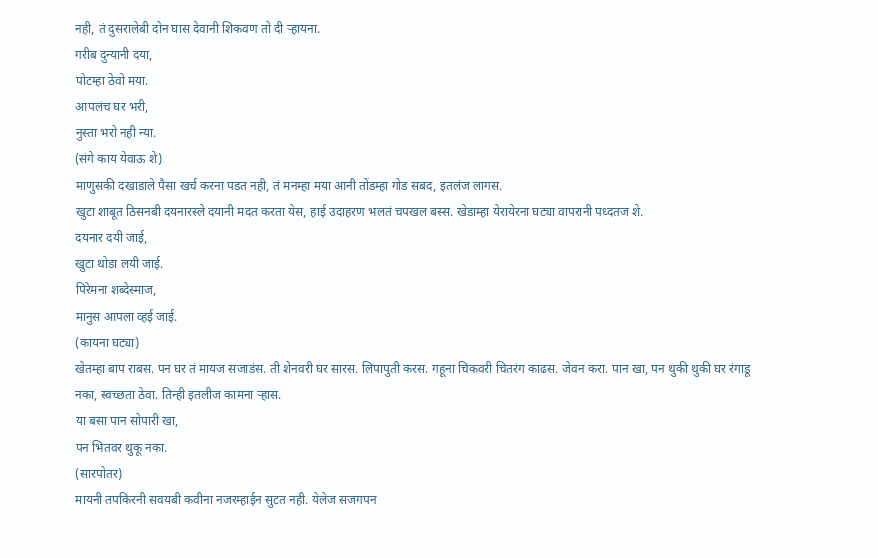नही, तं दुसरालेबी दोन घास देवानी शिकवण तो दी ऱ्हायना.
गरीब दुन्यानी दया,
पोटम्हा ठेवो मया.
आपलंच घर भरी,
नुस्ता भरो नही न्या.
(संगे काय येवाऊ शे)
माणुसकी दखाडाले पैसा खर्च करना पडत नही, तं मनम्हा मया आनी तोंडम्हा गोड सबद, इतलंज लागस.
खुटा शाबूत ठिसनबी दयनारस्ले दयानी मदत करता येस, हाई उदाहरण भलतं चपखल बस्स. खेडाम्हा येरायेरना घट्या वापरानी पध्दतज शे.
दयनार दयी जाई,
खुटा थोडा लयी जाई.
पिरेमना शब्देस्माज,
मानुस आपला व्हई जाई.
(कायना घट्या)
खेतम्हा बाप राबस. पन घर तं मायज सजाडंस. ती शेनवरी घर सारस. लिपापुती करस. गहूना चिकवरी चितरंग काढस. जेवन करा. पान खा, पन थुकी थुकी घर रंगाडू नका, स्वच्छता ठेवा. तिन्ही इतलीज कामना ऱ्हास.
या बसा पान सोपारी खा,
पन भितवर थुकू नका.
(सारपोतर)
मायनी तपकिरनी सवयबी कवीना नजरम्हाईन सुटत नही. येलेज सजगपन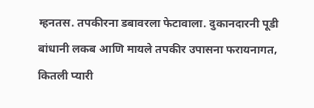म्हनतस. तपकीरना डबावरला फेटावाला. दुकानदारनी पूडी बांधानी लकब आणि मायले तपकीर उपासना फरायनागत, कितली प्यारी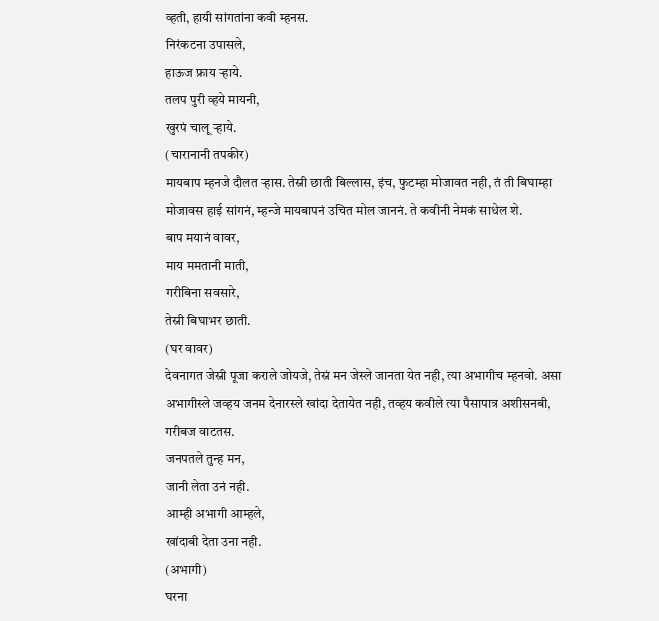व्हती, हायी सांगतांना कवी म्हनस.
निरंकटना उपासले,
हाऊज फ्राय ऱ्हाये.
तलप पुरी व्हये मायनी,
खुरपं चालू ऱ्हाये.
(चारानानी तपकीर)
मायबाप म्हनजे दौलत ऱ्हास. तेस्नी छाती बिल्लास, इंच, फुटम्हा मोजावत नही, तं ती बिघाम्हा मोजावस हाई सांगनं, म्हन्जे मायबापनं उचित मोल जाननं. ते कवीनी नेमकं साधेल शे.
बाप मयानं वावर,
माय ममतानी माती,
गरीबिना सवसारे,
तेस्नी बिघाभर छाती.
(घर वावर)
देवनागत जेस्नी पूजा कराले जोयजे, तेस्नं मन जेस्ले जानता येत नही, त्या अभागीच म्हनवो. असा अभागीस्ले जव्हय जनम देनारस्ले खांदा देतायेत नही, तव्हय कवीले त्या पैसापात्र अशीसनबी, गरीबज वाटतस.
जनपतले तुन्ह मन,
जानी लेता उनं नही.
आम्ही अभागी आम्हले,
खांदाबी देता उना नही.
(अभागी)
घरना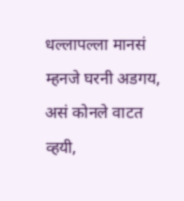धल्लापल्ला मानसं म्हनजे घरनी अडगय, असं कोनले वाटत व्हयी,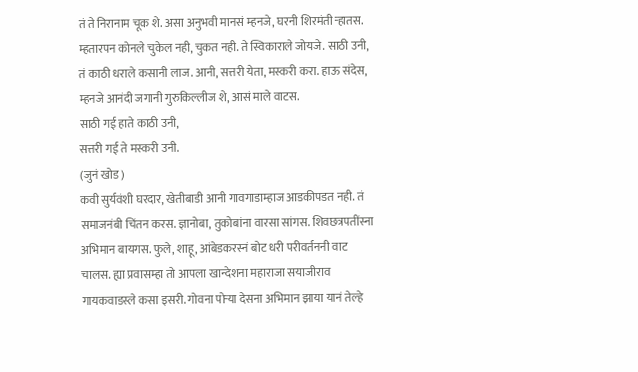तं ते निरानाम चूक शे. असा अनुभवी मानसं म्हनजे, घरनी शिरमंती ऱ्हातस. म्हतारपन कोनले चुकेल नही, चुकत नही. ते स्विकाराले जोयजे. साठी उनी, तं काठी धराले कसानी लाज. आनी, सत्तरी येता, मस्करी करा. हाऊ संदेस, म्हनजे आनंदी जगानी गुरुकिल्लीज शे, आसं माले वाटस.
साठी गई हाते काठी उनी,
सत्तरी गई ते मस्करी उनी.
(जुनं खोड)
कवी सुर्यवंशी घरदार, खेतीबाडी आनी गावगाडाम्हाज आडकीपडत नही. तं समाजनंबी चिंतन करस. ज्ञानोबा, तुकोबांना वारसा सांगस. शिवछत्रपतींस्ना अभिमान बायगस. फुले, शाहू, आंबेडकरस्नं बोट धरी परीवर्तननी वाट चालस. ह्या प्रवासम्हा तो आपला खान्देशना महाराजा सयाजीराव गायकवाडस्ले कसा इसरी. गोवना पोऱ्या देसना अभिमान झाया यानं तेल्हे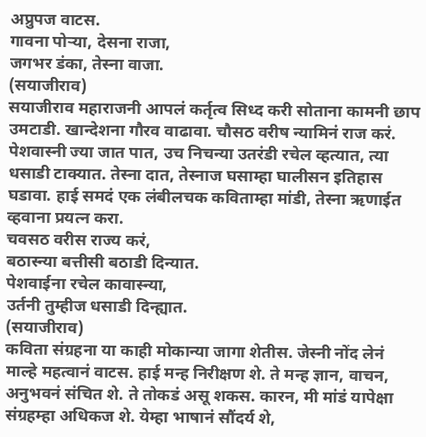अप्रुपज वाटस.
गावना पोऱ्या, देसना राजा,
जगभर डंका, तेस्ना वाजा.
(सयाजीराव)
सयाजीराव महाराजनी आपलं कर्तृत्व सिध्द करी सोताना कामनी छाप उमटाडी. खान्देशना गौरव वाढावा. चौसठ वरीष न्यामिनं राज करं. पेशवास्नी ज्या जात पात, उच निचन्या उतरंडी रचेल व्हत्यात, त्या धसाडी टाक्यात. तेस्ना दात, तेस्नाज घसाम्हा घालीसन इतिहास घडावा. हाई समदं एक लंबीलचक कविताम्हा मांडी, तेस्ना ऋणाईत व्हवाना प्रयत्न करा.
चवसठ वरीस राज्य करं,
बठास्न्या बत्तीसी बठाडी दिन्यात.
पेशवाईना रचेल कावास्न्या,
उर्तनी तुम्हीज धसाडी दिन्ह्यात.
(सयाजीराव)
कविता संग्रहना या काही मोकान्या जागा शेतीस. जेस्नी नोंद लेनं माल्हे महत्वानं वाटस. हाई मन्ह निरीक्षण शे. ते मन्ह ज्ञान, वाचन, अनुभवनं संचित शे. ते तोकडं असू शकस. कारन, मी मांडं यापेक्षा संग्रहम्हा अधिकज शे. येम्हा भाषानं सौंदर्य शे,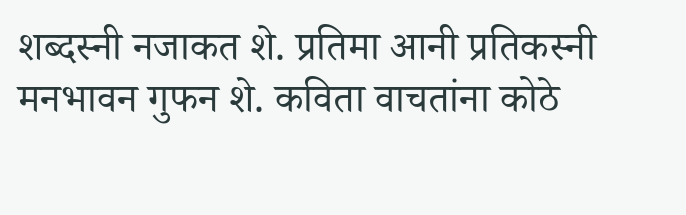शब्दस्नी नजाकत शे. प्रतिमा आनी प्रतिकस्नी मनभावन गुफन शे. कविता वाचतांना कोठे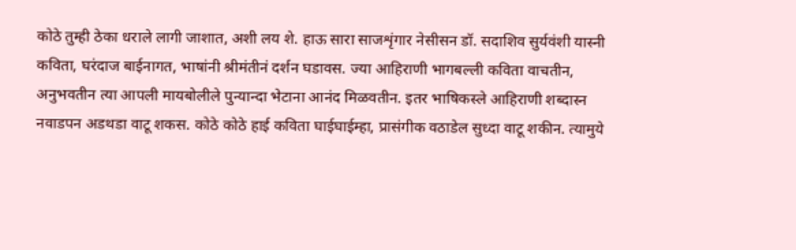कोठे तुम्ही ठेका धराले लागी जाशात, अशी लय शे. हाऊ सारा साजशृंगार नेसीसन डॉ. सदाशिव सुर्यवंशी यास्नी कविता, घरंदाज बाईनागत, भाषांनी श्रीमंतीनं दर्शन घडावस. ज्या आहिराणी भागबल्ली कविता वाचतीन, अनुभवतीन त्या आपली मायबोलीले पुन्यान्दा भेटाना आनंद मिळवतीन. इतर भाषिकस्ले आहिराणी शब्दास्न नवाडपन अडथडा वाटू शकस. कोठे कोठे हाई कविता घाईघाईम्हा, प्रासंगीक वठाडेल सुध्दा वाटू शकीन. त्यामुये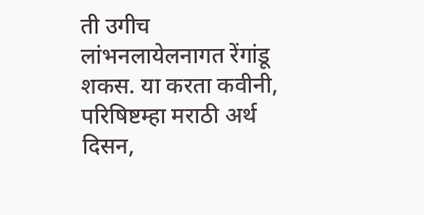ती उगीच लांभनलायेलनागत रेंगांडू शकस. या करता कवीनी, परिषिष्टम्हा मराठी अर्थ दिसन,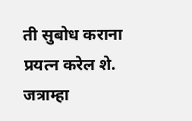ती सुबोध कराना प्रयत्न करेल शे. जत्राम्हा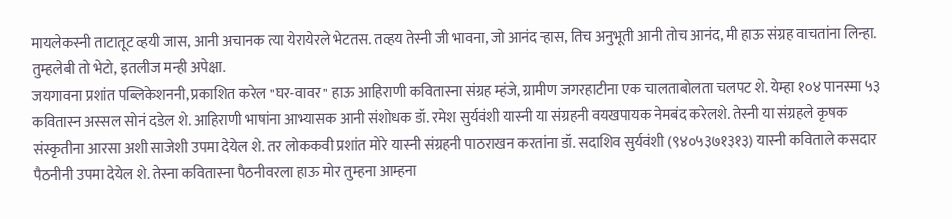मायलेकस्नी ताटातूट व्हयी जास, आनी अचानक त्या येरायेरले भेटतस. तव्हय तेस्नी जी भावना, जो आनंद ऱ्हास, तिच अनुभूती आनी तोच आनंद, मी हाऊ संग्रह वाचतांना लिन्हा. तुम्हलेबी तो भेटो, इतलीज मन्ही अपेक्षा.
जयगावना प्रशांत पब्लिकेशननी, प्रकाशित करेल "घर-वावर" हाऊ आहिराणी कवितास्ना संग्रह म्हंजे, ग्रामीण जगरहाटीना एक चालताबोलता चलपट शे. येम्हा १०४ पानस्मा ५३ कवितास्न अस्सल सोनं दडेल शे. आहिराणी भाषांना आभ्यासक आनी संशोधक डॉ. रमेश सुर्यवंशी यास्नी या संग्रहनी वयखपायक नेमबंद करेलशे. तेस्नी या संग्रहले कृषक संस्कृतीना आरसा अशी साजेशी उपमा देयेल शे. तर लोककवी प्रशांत मोरे यास्नी संग्रहनी पाठराखन करतांना डॉ. सदाशिव सुर्यवंशी (९४०५३७१३१३) यास्नी कविताले कसदार पैठनीनी उपमा देयेल शे. तेस्ना कवितास्ना पैठनीवरला हाऊ मोर तुम्हना आम्हना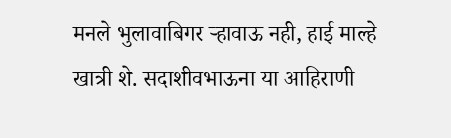मनले भुलावाबिगर ऱ्हावाऊ नही, हाई माल्हे खात्री शे. सदाशीवभाऊना या आहिराणी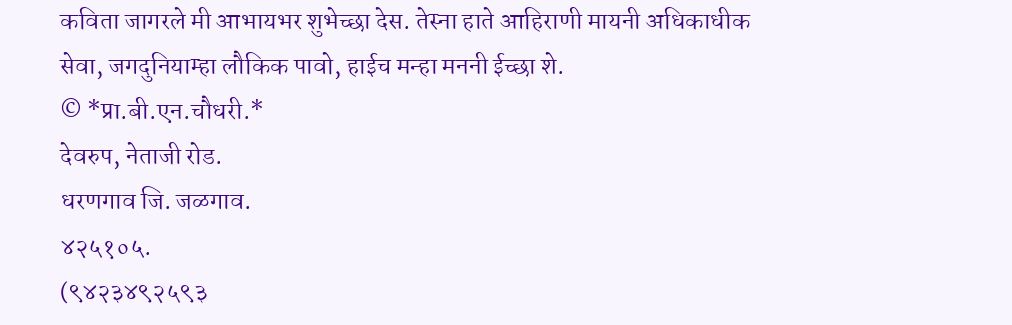कविता जागरले मी आभायभर शुभेच्छा देस. तेस्ना हाते आहिराणी मायनी अधिकाधीक सेवा, जगदुनियाम्हा लौकिक पावो, हाईच मन्हा मननी ईच्छा शे.
© *प्रा.बी.एन.चौधरी.*
देवरुप, नेताजी रोड.
धरणगाव जि. जळगाव.
४२५१०५.
(९४२३४९२५९३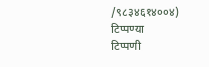/९८३४६१४००४)
टिप्पण्या
टिप्पणी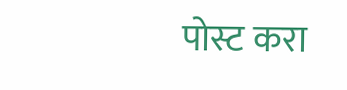पोस्ट करा